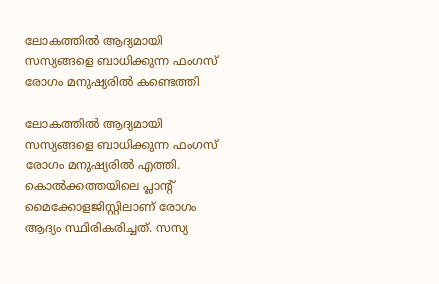ലോകത്തില്‍ ആദ്യമായി സസ്യങ്ങളെ ബാധിക്കുന്ന ഫംഗസ് രോഗം മനുഷ്യരിൽ കണ്ടെത്തി

ലോകത്തില്‍ ആദ്യമായി സസ്യങ്ങളെ ബാധിക്കുന്ന ഫംഗസ് രോഗം മനുഷ്യരില്‍ എത്തി. കൊല്‍ക്കത്തയിലെ പ്ലാന്റ് മൈക്കോളജിസ്റ്റിലാണ് രോഗം ആദ്യം സ്ഥിരികരിച്ചത്. സസ്യ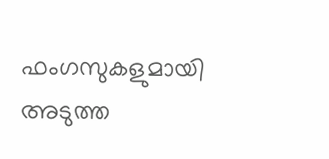ഫംഗസുകളുമായി അടുത്ത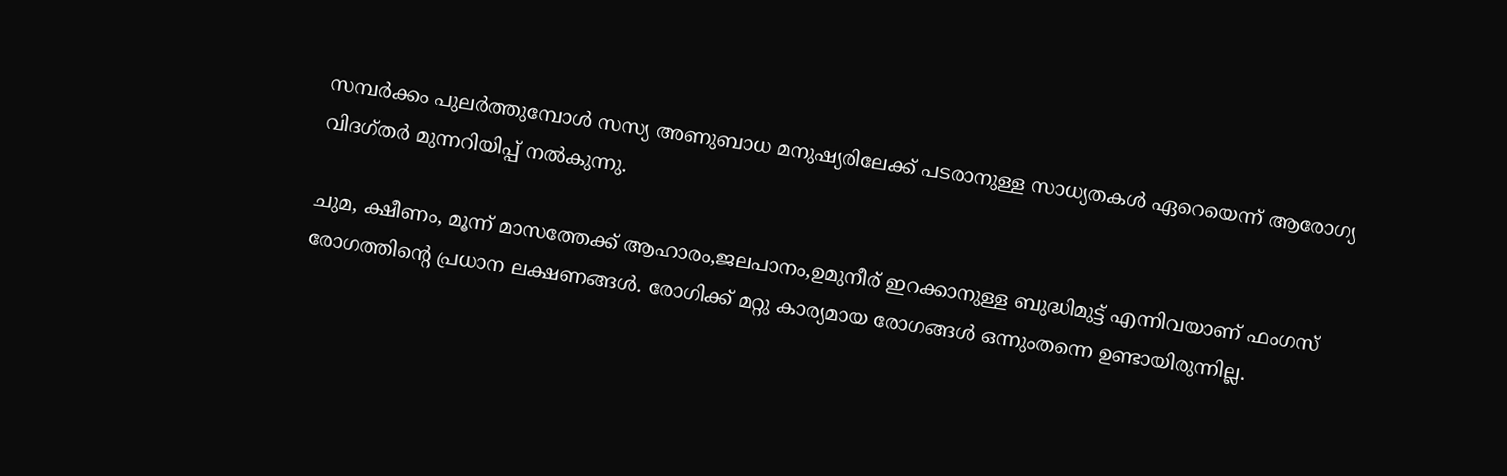സമ്പര്‍ക്കം പുലര്‍ത്തുമ്പോള്‍ സസ്യ അണുബാധ മനുഷ്യരിലേക്ക് പടരാനുള്ള സാധ്യതകള്‍ ഏറെയെന്ന് ആരോഗ്യ വിദഗ്തര്‍ മുന്നറിയിപ്പ് നല്‍കുന്നു.

ചുമ, ക്ഷീണം, മൂന്ന് മാസത്തേക്ക് ആഹാരം,ജലപാനം,ഉമുനീര് ഇറക്കാനുള്ള ബുദ്ധിമുട്ട് എന്നിവയാണ് ഫംഗസ് രോഗത്തിന്റെ പ്രധാന ലക്ഷണങ്ങള്‍. രോഗിക്ക് മറ്റു കാര്യമായ രോഗങ്ങള്‍ ഒന്നുംതന്നെ ഉണ്ടായിരുന്നില്ല.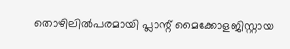തൊഴിലില്‍പരമായി പ്ലാന്റ് മൈക്കോളജിസ്റ്റായ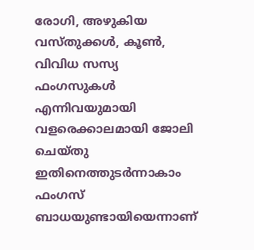രോഗി, അഴുകിയ വസ്തുക്കള്‍, കൂണ്‍, വിവിധ സസ്യ ഫംഗസുകള്‍ എന്നിവയുമായി വളരെക്കാലമായി ജോലി ചെയ്തു ഇതിനെത്തുടര്‍ന്നാകാം ഫംഗസ് ബാധയുണ്ടായിയെന്നാണ്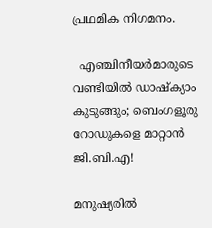പ്രഥമിക നിഗമനം.

  എഞ്ചിനീയർമാരുടെ വണ്ടിയിൽ ഡാഷ്‌ക്യാം കുടുങ്ങും; ബെംഗളൂരു റോഡുകളെ മാറ്റാൻ ജി.ബി.എ!

മനുഷ്യരില്‍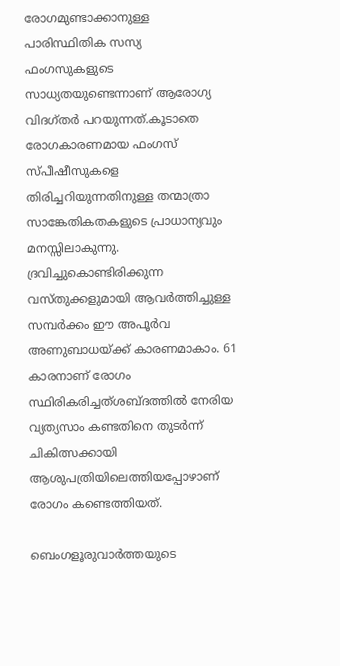രോഗമുണ്ടാക്കാനുള്ള പാരിസ്ഥിതിക സസ്യ ഫംഗസുകളുടെ സാധ്യതയുണ്ടെന്നാണ് ആരോഗ്യ വിദഗ്തര്‍ പറയുന്നത്.കൂടാതെ രോഗകാരണമായ ഫംഗസ് സ്പീഷീസുകളെ തിരിച്ചറിയുന്നതിനുള്ള തന്മാത്രാ സാങ്കേതികതകളുടെ പ്രാധാന്യവും മനസ്സിലാകുന്നു. ദ്രവിച്ചുകൊണ്ടിരിക്കുന്ന വസ്തുക്കളുമായി ആവര്‍ത്തിച്ചുള്ള സമ്പര്‍ക്കം ഈ അപൂര്‍വ അണുബാധയ്ക്ക് കാരണമാകാം. 61 കാരനാണ് രോഗം സ്ഥിരികരിച്ചത്ശബ്ദത്തില്‍ നേരിയ വ്യത്യസാം കണ്ടതിനെ തുടര്‍ന്ന് ചികിത്സക്കായി ആശുപത്രിയിലെത്തിയപ്പോഴാണ് രോഗം കണ്ടെത്തിയത്.

ബെംഗളൂരുവാർത്തയുടെ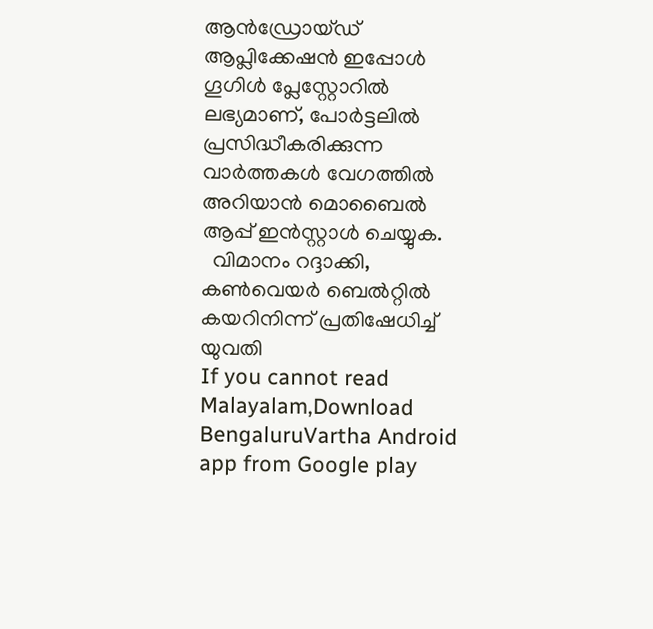ആൻഡ്രോയ്ഡ് ആപ്ലിക്കേഷൻ ഇപ്പോൾ ഗൂഗിൾ പ്ലേസ്റ്റോറിൽ ലഭ്യമാണ്, പോർട്ടലിൽ പ്രസിദ്ധീകരിക്കുന്ന വാർത്തകൾ വേഗത്തിൽ അറിയാൻ മൊബൈൽ ആപ്പ് ഇൻസ്റ്റാൾ ചെയ്യുക.
  വിമാനം റദ്ദാക്കി, കൺവെയർ ബെൽറ്റിൽ കയറിനിന്ന് പ്രതിഷേധിച്ച് യുവതി
If you cannot read Malayalam,Download BengaluruVartha Android app from Google play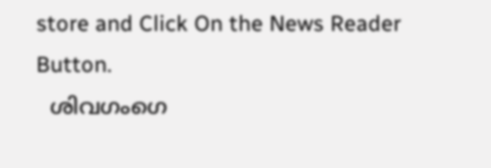store and Click On the News Reader Button.
  ശിവഗംഗെ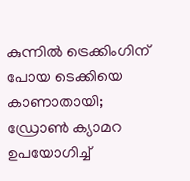കുന്നിൽ ട്രെക്കിംഗിന് പോയ ടെക്കിയെ കാണാതായി; ഡ്രോൺ ക്യാമറ ഉപയോഗിച്ച്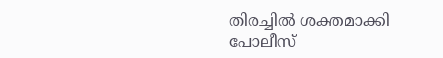തിരച്ചിൽ ശക്തമാക്കി പോലീസ്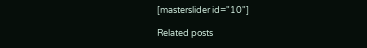[masterslider id="10"]

Related posts